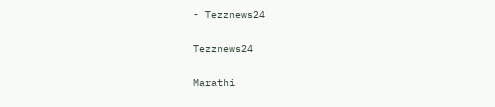- Tezznews24

Tezznews24

Marathi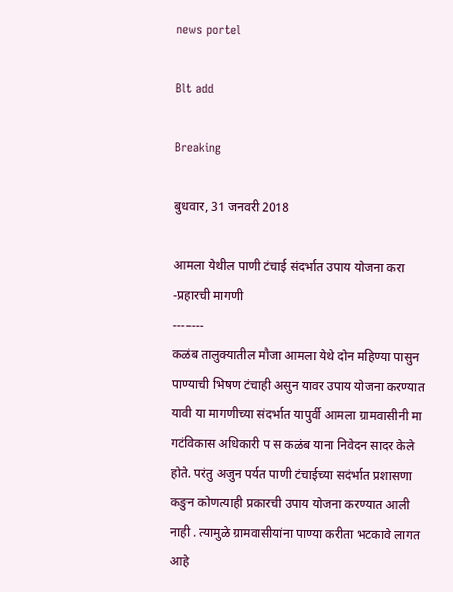news portel

Blt add

Breaking

बुधवार, 31 जनवरी 2018

आमला येथील पाणी टंचाई संदर्भात उपाय योजना करा -प्रहारची मागणी
---–---
कळंब तालुक्यातील मौजा आमला येथे दोन महिण्या पासुन पाण्याची भिषण टंचाही असुन यावर उपाय योजना करण्यात यावी या मागणीच्या संदर्भात यापुर्वी आमला ग्रामवासीनी मा गटंविकास अधिकारी प स कळंब याना निवेदन सादर केले होते. परंतु अजुन पर्यत पाणी टंचाईच्या सदंर्भात प्रशासणा कङुन कोणत्याही प्रकारची उपाय योजना करण्यात आली नाही . त्यामुळे ग्रामवासीयांना पाण्या करीता भटकावे लागत आहे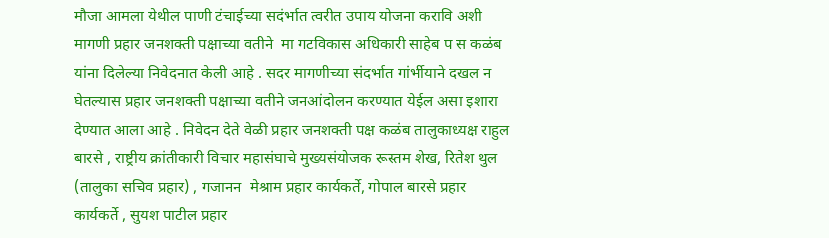मौजा आमला येथील पाणी टंचाईच्या सदंर्भात त्वरीत उपाय योजना करावि अशी मागणी प्रहार जनशक्ती पक्षाच्या वतीने  मा गटविकास अधिकारी साहेब प स कळंब यांना दिलेल्या निवेदनात केली आहे . सदर मागणीच्या संदर्भात गांर्भीयाने दखल न घेतल्यास प्रहार जनशक्ती पक्षाच्या वतीने जनआंदोलन करण्यात येईल असा इशारा देण्यात आला आहे . निवेदन देते वेळी प्रहार जनशक्ती पक्ष कळंब तालुकाध्यक्ष राहुल बारसे , राष्ट्रीय क्रांतीकारी विचार महासंघाचे मुख्यसंयोजक रूस्तम शेख, रितेश थुल (तालुका सचिव प्रहार) , गजानन  मेश्राम प्रहार कार्यकर्ते, गोपाल बारसे प्रहार कार्यकर्ते , सुयश पाटील प्रहार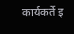कार्यकर्ते इ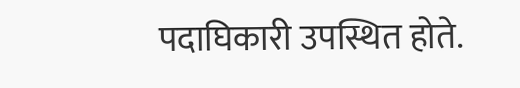पदाघिकारी उपस्थित होते.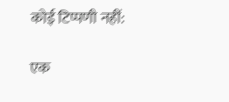कोई टिप्पणी नहीं:

एक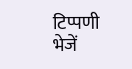टिप्पणी भेजें